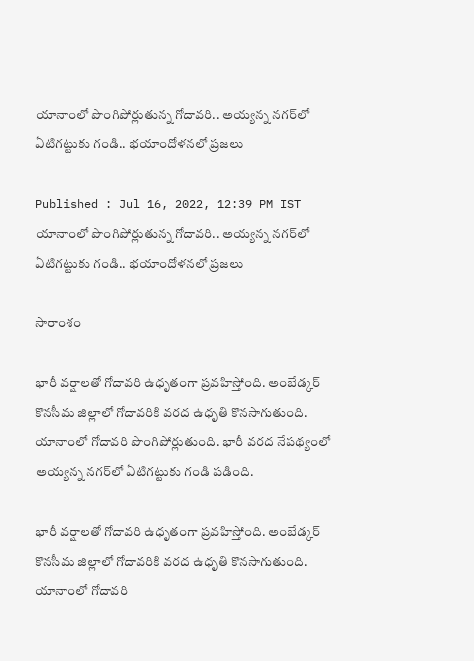యానాంలో పొంగిపోర్లుతున్న గోదావరి.. అయ్యన్న నగర్‌లో ఏటిగట్టుకు గండి.. భయాందోళనలో ప్రజలు

Published : Jul 16, 2022, 12:39 PM IST
యానాంలో పొంగిపోర్లుతున్న గోదావరి.. అయ్యన్న నగర్‌లో ఏటిగట్టుకు గండి.. భయాందోళనలో ప్రజలు

సారాంశం

భారీ వర్షాలతో గోదావరి ఉధృతంగా ప్రవహిస్తోంది. అంబేడ్కర్ కొనసీమ జిల్లాలో గోదావరికి వరద ఉధృతి కొనసాగుతుంది. యానాంలో గోదావరి పొంగిపోర్లుతుంది. భారీ వరద నేపథ్యంలో అయ్యన్న నగర్‌లో ఏటిగట్టుకు గండి పడింది.

భారీ వర్షాలతో గోదావరి ఉధృతంగా ప్రవహిస్తోంది. అంబేడ్కర్ కొనసీమ జిల్లాలో గోదావరికి వరద ఉధృతి కొనసాగుతుంది. యానాంలో గోదావరి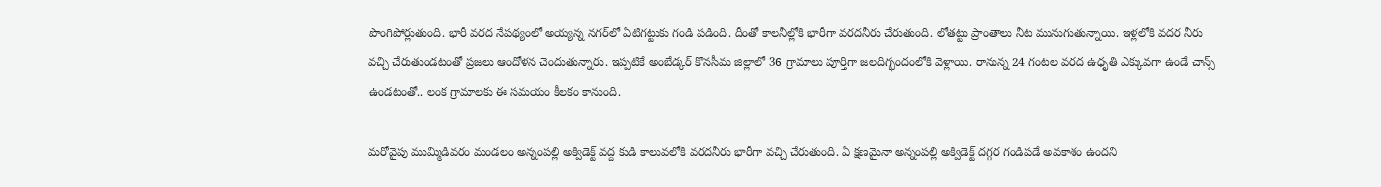పొంగిపోర్లుతుంది. భారీ వరద నేపథ్యంలో అయ్యన్న నగర్‌లో ఏటిగట్టుకు గండి పడింది. దీంతో కాలనీల్లోకి భారీగా వరదనీరు చేరుతుంది. లోతట్టు ప్రాంతాలు నీట మునుగుతున్నాయి. ఇళ్లలోకి వదర నీరు వచ్చి చేరుతుండటంతో ప్రజలు ఆందోళన చెందుతున్నారు. ఇప్పటికే అంబేడ్కర్ కొనసీమ జిల్లాలో 36 గ్రామాలు పూర్తిగా జలదిగ్భందంలోకి వెళ్లాయి. రానున్న 24 గంటల వరద ఉధృతి ఎక్కువగా ఉండే చాన్స్ ఉండటంతో.. లంక గ్రామాలకు ఈ సమయం కీలకం కానుంది.

మరోవైపు ముమ్మిడివరం మండలం అన్నంపల్లి అక్విడెక్ట్ వద్ద కుడి కాలువలోకి వరదనీరు భారీగా వచ్చి చేరుతుంది. ఏ క్షణమైనా అన్నంపల్లి అక్విడెక్ట్ దగ్గర గండిపడే అవకాశం ఉందని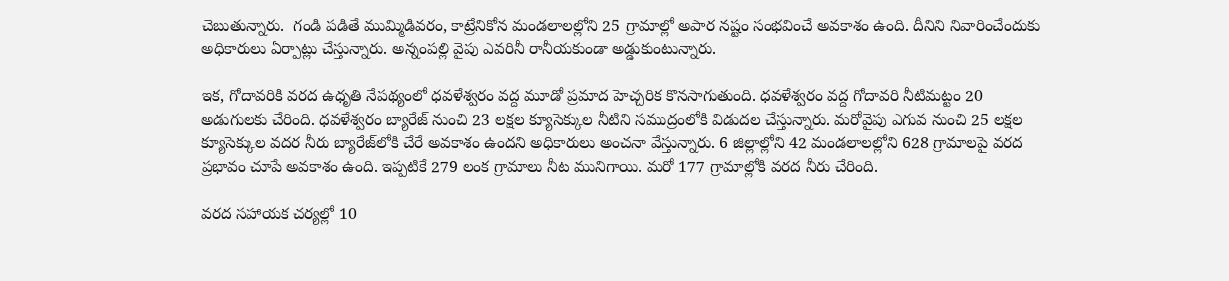చెబుతున్నారు.  గండి పడితే ముమ్మిడివరం, కాట్రేనికోన మండలాలల్లోని 25 గ్రామాల్లో అపార నష్టం సంభవించే అవకాశం ఉంది. దీనిని నివారించేందుకు అధికారులు ఏర్పాట్లు చేస్తున్నారు. అన్నంపల్లి వైపు ఎవరినీ రానీయకుండా అడ్డుకుంటున్నారు.

ఇక, గోదావరికి వరద ఉధృతి నేపథ్యంలో ధవళేశ్వరం వద్ద మూడో ప్రమాద హెచ్చరిక కొనసాగుతుంది. ధవళేశ్వరం వద్ద గోదావరి నీటిమట్టం 20 అడుగులకు చేరింది. ధవళేశ్వరం బ్యారేజ్ నుంచి 23 లక్షల క్యూసెక్కుల నీటిని సముద్రంలోకి విడుదల చేస్తున్నారు. మరోవైపు ఎగువ నుంచి 25 లక్షల క్యూసెక్కుల వదర నీరు బ్యారేజ్‌లోకి చేరే అవకాశం ఉందని అధికారులు అంచనా వేస్తున్నారు. 6 జిల్లాల్లోని 42 మండలాలల్లోని 628 గ్రామాలపై వరద ప్రభావం చూపే అవకాశం ఉంది. ఇప్పటికే 279 లంక గ్రామాలు నీట మునిగాయి. మరో 177 గ్రామాల్లోకి వరద నీరు చేరింది.

వరద సహాయక చర్యల్లో 10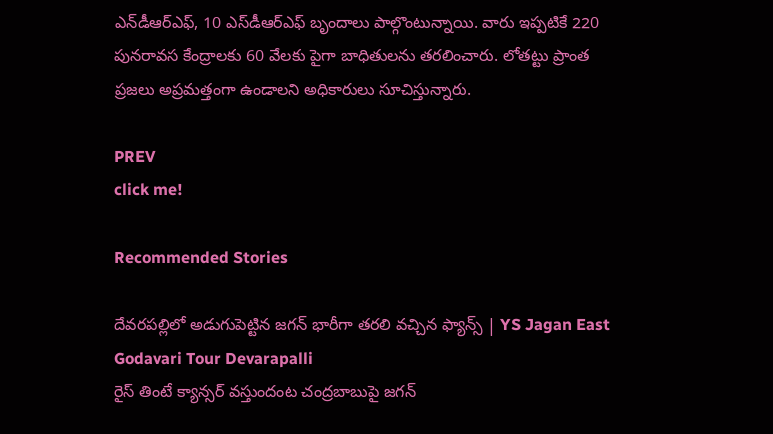ఎన్‌డీఆర్ఎఫ్, 10 ఎస్‌డీఆర్ఎఫ్ బృందాలు పాల్గొంటున్నాయి. వారు ఇప్పటికే 220 పునరావస కేంద్రాలకు 60 వేలకు పైగా బాధితులను తరలించారు. లోతట్టు ప్రాంత ప్రజలు అప్రమత్తంగా ఉండాలని అధికారులు సూచిస్తున్నారు.

PREV
click me!

Recommended Stories

దేవరపల్లిలో అడుగుపెట్టిన జగన్ భారీగా తరలి వచ్చిన ఫ్యాన్స్ | YS Jagan East Godavari Tour Devarapalli
రైస్ తింటే క్యాన్సర్ వస్తుందంట చంద్రబాబుపై జగన్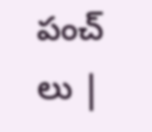పంచ్ లు |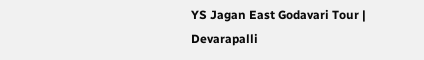YS Jagan East Godavari Tour | Devarapalli